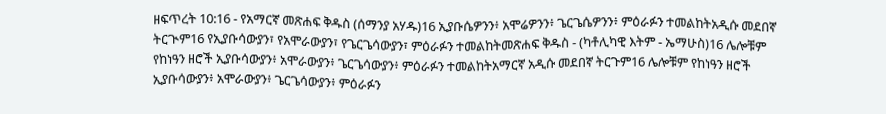ዘፍጥረት 10:16 - የአማርኛ መጽሐፍ ቅዱስ (ሰማንያ አሃዱ)16 ኢያቡሴዎንን፥ አሞሬዎንን፥ ጌርጌሴዎንን፥ ምዕራፉን ተመልከትአዲሱ መደበኛ ትርጒም16 የኢያቡሳውያን፣ የአሞራውያን፣ የጌርጌሳውያን፣ ምዕራፉን ተመልከትመጽሐፍ ቅዱስ - (ካቶሊካዊ እትም - ኤማሁስ)16 ሌሎቹም የከነዓን ዘሮች ኢያቡሳውያን፥ አሞራውያን፥ ጌርጌሳውያን፥ ምዕራፉን ተመልከትአማርኛ አዲሱ መደበኛ ትርጉም16 ሌሎቹም የከነዓን ዘሮች ኢያቡሳውያን፥ አሞራውያን፥ ጌርጌሳውያን፥ ምዕራፉን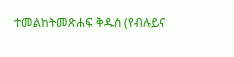ተመልከትመጽሐፍ ቅዱስ (የብሉይና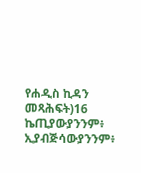የሐዲስ ኪዳን መጻሕፍት)16 ኬጢያውያንንም፥ ኢያብጅሳውያንንም፥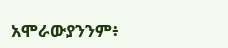አሞራውያንንም፥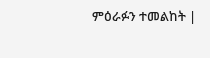ምዕራፉን ተመልከት |